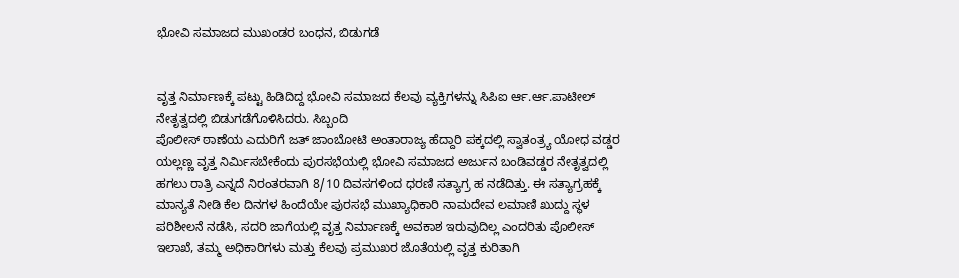ಭೋವಿ ಸಮಾಜದ ಮುಖಂಡರ ಬಂಧನ, ಬಿಡುಗಡೆ


ವೃತ್ತ ನಿರ್ಮಾಣಕ್ಕೆ ಪಟ್ಟು ಹಿಡಿದಿದ್ದ ಭೋವಿ ಸಮಾಜದ ಕೆಲವು ವ್ಯಕ್ತಿಗಳನ್ನು ಸಿಪಿಐ ರ್ಆ.ರ್ಆ.ಪಾಟೀಲ್ ನೇತೃತ್ವದಲ್ಲಿ ಬಿಡುಗಡೆಗೊಳಿಸಿದರು. ಸಿಬ್ಬಂದಿ
ಪೊಲೀಸ್ ಠಾಣೆಯ ಎದುರಿಗೆ ಜತ್ ಜಾಂಬೋಟಿ ಅಂತಾರಾಜ್ಯ ಹೆದ್ದಾರಿ ಪಕ್ಕದಲ್ಲಿ ಸ್ವಾತಂತ್ರ್ಯ ಯೋಧ ವಡ್ಡರ ಯಲ್ಲಣ್ಣ ವೃತ್ತ ನಿರ್ಮಿಸಬೇಕೆಂದು ಪುರಸಭೆಯಲ್ಲಿ ಭೋವಿ ಸಮಾಜದ ಅರ್ಜುನ ಬಂಡಿವಡ್ಡರ ನೇತೃತ್ವದಲ್ಲಿ ಹಗಲು ರಾತ್ರಿ ಎನ್ನದೆ ನಿರಂತರವಾಗಿ 8/10 ದಿವಸಗಳಿಂದ ಧರಣಿ ಸತ್ಯಾಗ್ರ ಹ ನಡೆದಿತ್ತು. ಈ ಸತ್ಯಾಗ್ರಹಕ್ಕೆ ಮಾನ್ಯತೆ ನೀಡಿ ಕೆಲ ದಿನಗಳ ಹಿಂದೆಯೇ ಪುರಸಭೆ ಮುಖ್ಯಾಧಿಕಾರಿ ನಾಮದೇವ ಲಮಾಣಿ ಖುದ್ದು ಸ್ಥಳ ಪರಿಶೀಲನೆ ನಡೆಸಿ, ಸದರಿ ಜಾಗೆಯಲ್ಲಿ ವೃತ್ತ ನಿರ್ಮಾಣಕ್ಕೆ ಅವಕಾಶ ಇರುವುದಿಲ್ಲ ಎಂದರಿತು ಪೊಲೀಸ್
ಇಲಾಖೆ, ತಮ್ಮ ಅಧಿಕಾರಿಗಳು ಮತ್ತು ಕೆಲವು ಪ್ರಮುಖರ ಜೊತೆಯಲ್ಲಿ ವೃತ್ತ ಕುರಿತಾಗಿ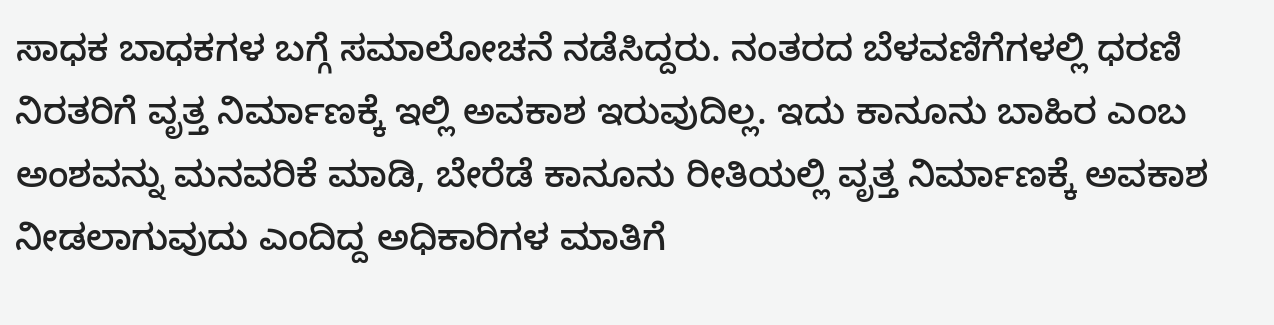ಸಾಧಕ ಬಾಧಕಗಳ ಬಗ್ಗೆ ಸಮಾಲೋಚನೆ ನಡೆಸಿದ್ದರು. ನಂತರದ ಬೆಳವಣಿಗೆಗಳಲ್ಲಿ ಧರಣಿ ನಿರತರಿಗೆ ವೃತ್ತ ನಿರ್ಮಾಣಕ್ಕೆ ಇಲ್ಲಿ ಅವಕಾಶ ಇರುವುದಿಲ್ಲ. ಇದು ಕಾನೂನು ಬಾಹಿರ ಎಂಬ ಅಂಶವನ್ನು ಮನವರಿಕೆ ಮಾಡಿ, ಬೇರೆಡೆ ಕಾನೂನು ರೀತಿಯಲ್ಲಿ ವೃತ್ತ ನಿರ್ಮಾಣಕ್ಕೆ ಅವಕಾಶ ನೀಡಲಾಗುವುದು ಎಂದಿದ್ದ ಅಧಿಕಾರಿಗಳ ಮಾತಿಗೆ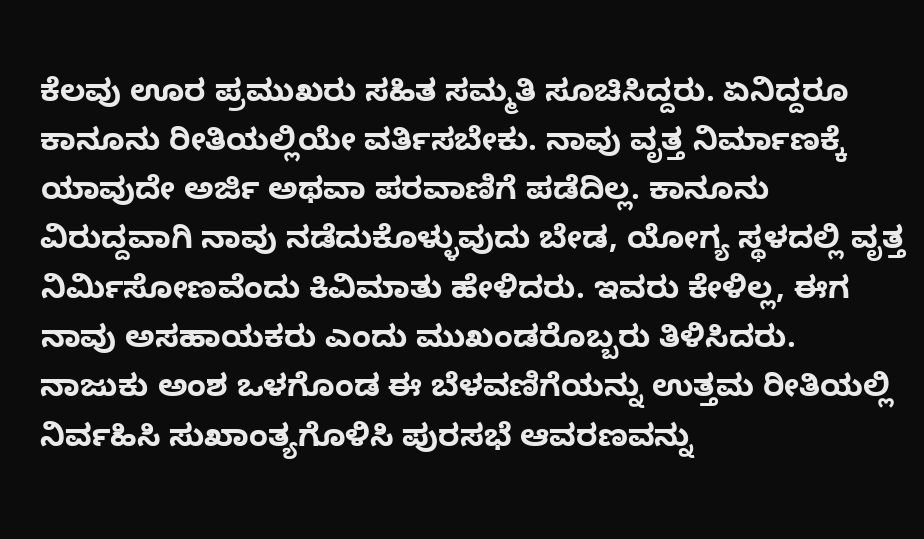ಕೆಲವು ಊರ ಪ್ರಮುಖರು ಸಹಿತ ಸಮ್ಮತಿ ಸೂಚಿಸಿದ್ದರು. ಏನಿದ್ದರೂ ಕಾನೂನು ರೀತಿಯಲ್ಲಿಯೇ ವರ್ತಿಸಬೇಕು. ನಾವು ವೃತ್ತ ನಿರ್ಮಾಣಕ್ಕೆ ಯಾವುದೇ ಅರ್ಜಿ ಅಥವಾ ಪರವಾಣಿಗೆ ಪಡೆದಿಲ್ಲ. ಕಾನೂನು ವಿರುದ್ದವಾಗಿ ನಾವು ನಡೆದುಕೊಳ್ಳುವುದು ಬೇಡ, ಯೋಗ್ಯ ಸ್ಥಳದಲ್ಲಿ ವೃತ್ತ ನಿರ್ಮಿಸೋಣವೆಂದು ಕಿವಿಮಾತು ಹೇಳಿದರು. ಇವರು ಕೇಳಿಲ್ಲ, ಈಗ ನಾವು ಅಸಹಾಯಕರು ಎಂದು ಮುಖಂಡರೊಬ್ಬರು ತಿಳಿಸಿದರು. ನಾಜುಕು ಅಂಶ ಒಳಗೊಂಡ ಈ ಬೆಳವಣಿಗೆಯನ್ನು ಉತ್ತಮ ರೀತಿಯಲ್ಲಿ ನಿರ್ವಹಿಸಿ ಸುಖಾಂತ್ಯಗೊಳಿಸಿ ಪುರಸಭೆ ಆವರಣವನ್ನು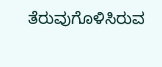ತೆರುವುಗೊಳಿಸಿರುವ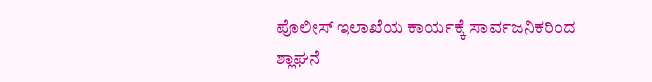ಪೊಲೀಸ್ ಇಲಾಖೆಯ ಕಾರ್ಯಕ್ಕೆ ಸಾರ್ವಜನಿಕರಿಂದ ಶ್ಲಾಘನೆ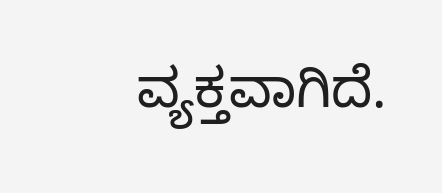ವ್ಯಕ್ತವಾಗಿದೆ.